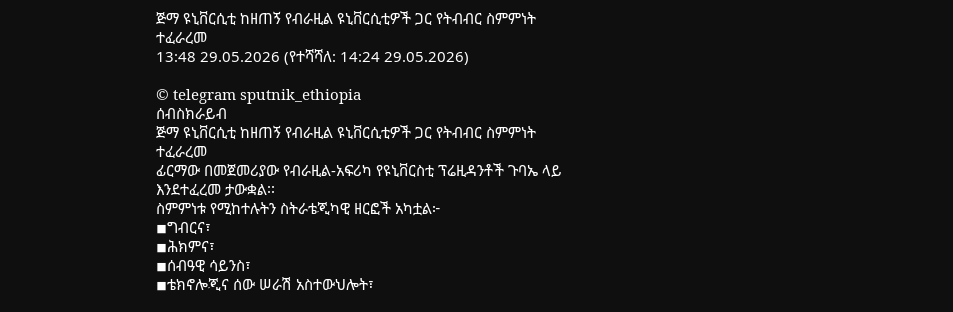ጅማ ዩኒቨርሲቲ ከዘጠኝ የብራዚል ዩኒቨርሲቲዎች ጋር የትብብር ስምምነት ተፈራረመ
13:48 29.05.2026 (የተሻሻለ: 14:24 29.05.2026)

© telegram sputnik_ethiopia
ሰብስክራይብ
ጅማ ዩኒቨርሲቲ ከዘጠኝ የብራዚል ዩኒቨርሲቲዎች ጋር የትብብር ስምምነት ተፈራረመ
ፊርማው በመጀመሪያው የብራዚል-አፍሪካ የዩኒቨርስቲ ፕሬዚዳንቶች ጉባኤ ላይ እንደተፈረመ ታውቋል፡፡
ስምምነቱ የሚከተሉትን ስትራቴጂካዊ ዘርፎች አካቷል፦
◾ግብርና፣
◾ሕክምና፣
◾ሰብዓዊ ሳይንስ፣
◾ቴክኖሎጂና ሰው ሠራሽ አስተውህሎት፣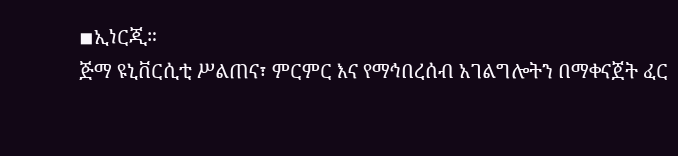◾ኢነርጂ።
ጅማ ዩኒቨርሲቲ ሥልጠና፣ ምርምር እና የማኅበረሰብ አገልግሎትን በማቀናጀት ፈር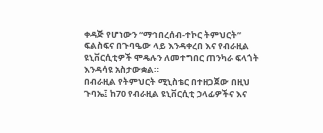ቀዳጅ የሆነውን “ማኅበረሰብ-ተኮር ትምህርት” ፍልስፍና በጉባዔው ላይ እንዳቀረበ እና የብራዚል ዩኒቨርሲቲዎች ሞዴሉን ለመተግበር ጠንካራ ፍላጎት እንዳሳዩ አስታውቋል።
በብራዚል የትምህርት ሚኒስቴር በተዘጋጀው በዚህ ጉባኤ፤ ከ70 የብራዚል ዩኒቨርሲቲ ኃላፊዎችና እና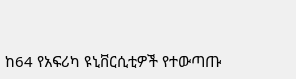ከ64 የአፍሪካ ዩኒቨርሲቲዎች የተውጣጡ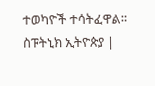ተወካዮች ተሳትፈዋል።
ስፑትኒክ ኢትዮጵያ |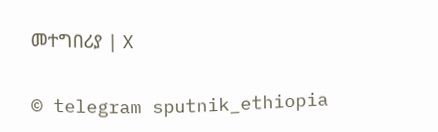መተግበሪያ | X

© telegram sputnik_ethiopia